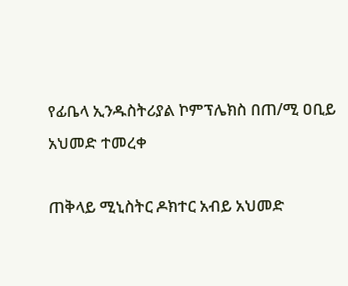የፊቤላ ኢንዱስትሪያል ኮምፕሌክስ በጠ/ሚ ዐቢይ አህመድ ተመረቀ

ጠቅላይ ሚኒስትር ዶክተር አብይ አህመድ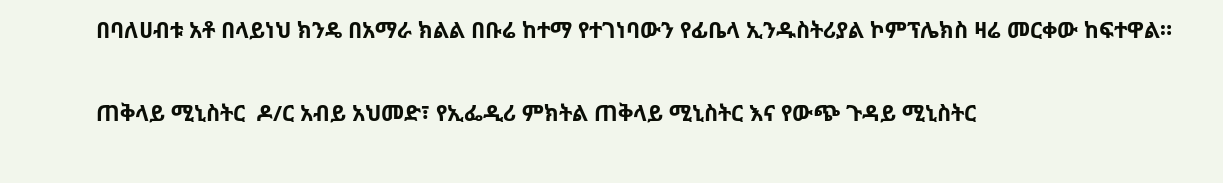በባለሀብቱ አቶ በላይነህ ክንዴ በአማራ ክልል በቡሬ ከተማ የተገነባውን የፊቤላ ኢንዱስትሪያል ኮምፕሌክስ ዛሬ መርቀው ከፍተዋል።

ጠቅላይ ሚኒስትር  ዶ/ር አብይ አህመድ፣ የኢፌዲሪ ምክትል ጠቅላይ ሚኒስትር እና የውጭ ጉዳይ ሚኒስትር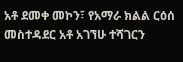አቶ ደመቀ መኮን፣ የአማራ ክልል ርዕሰ መስተዳደር አቶ አገኘሁ ተሻገርን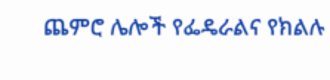ጨምሮ ሌሎች የፌዴራልና የክልሉ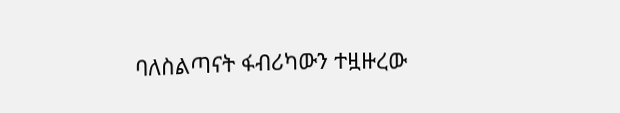ባለስልጣናት ፋብሪካውን ተዟዙረው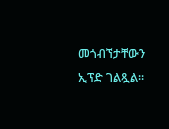መጎብኘታቸውን ኢፕድ ገልጿል።